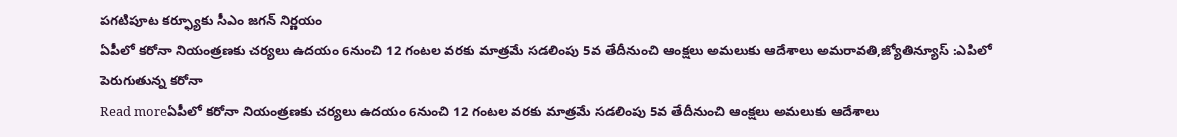పగటిపూట కర్ఫ్యూకు సీఎం జగన్ నిర్ణయం
ఏపీలో కరోనా నియంత్రణకు చర్యలు ఉదయం 6నుంచి 12 గంటల వరకు మాత్రమే సడలింపు 5వ తేదీనుంచి ఆంక్షలు అమలుకు ఆదేశాలు అమరావతి,జ్యోతిన్యూస్ :ఎపిలో పెరుగుతున్న కరోనా
Read moreఏపీలో కరోనా నియంత్రణకు చర్యలు ఉదయం 6నుంచి 12 గంటల వరకు మాత్రమే సడలింపు 5వ తేదీనుంచి ఆంక్షలు అమలుకు ఆదేశాలు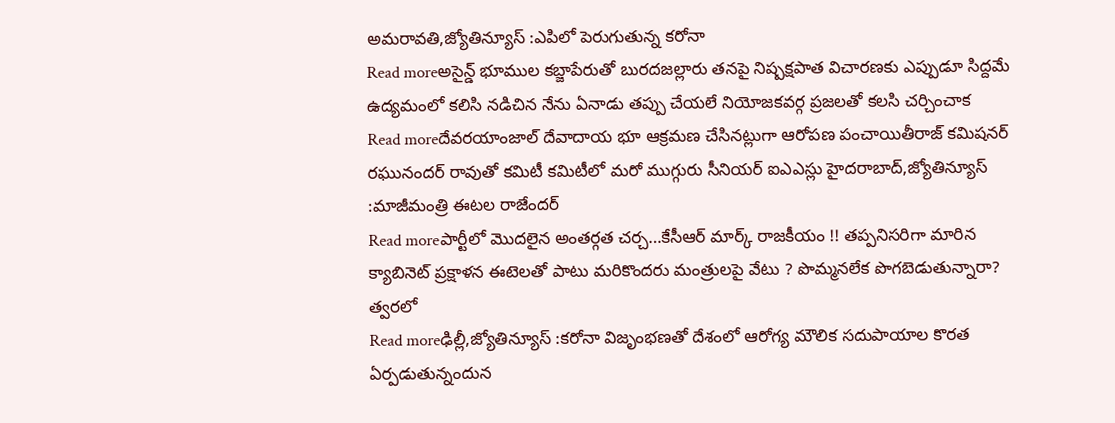అమరావతి,జ్యోతిన్యూస్ :ఎపిలో పెరుగుతున్న కరోనా
Read moreఅసైన్డ్ భూముల కబ్జాపేరుతో బురదజల్లారు తనపై నిష్పక్షపాత విచారణకు ఎప్పుడూ సిద్దమే ఉద్యమంలో కలిసి నడిచిన నేను ఏనాడు తప్పు చేయలే నియోజకవర్గ ప్రజలతో కలసి చర్చించాక
Read moreదేవరయాంజాల్ దేవాదాయ భూ ఆక్రమణ చేసినట్లుగా ఆరోపణ పంచాయితీరాజ్ కమిషనర్ రఘునందర్ రావుతో కమిటీ కమిటీలో మరో ముగ్గురు సీనియర్ ఐఎఎస్లు హైదరాబాద్,జ్యోతిన్యూస్ :మాజీమంత్రి ఈటల రాజేందర్
Read moreపార్టీలో మొదలైన అంతర్గత చర్చ…కేసీఆర్ మార్క్ రాజకీయం !! తప్పనిసరిగా మారిన క్యాబినెట్ ప్రక్షాళన ఈటెలతో పాటు మరికొందరు మంత్రులపై వేటు ? పొమ్మనలేక పొగబెడుతున్నారా? త్వరలో
Read moreఢిల్లీ,జ్యోతిన్యూస్ :కరోనా విజృంభణతో దేశంలో ఆరోగ్య మౌలిక సదుపాయాల కొరత ఏర్పడుతున్నందున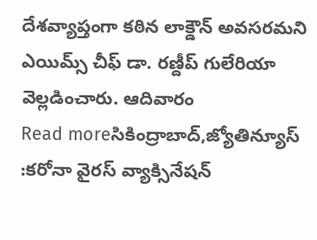దేశవ్యాప్తంగా కఠిన లాక్డౌన్ అవసరమని ఎయిమ్స్ చీఫ్ డా. రణ్దీప్ గులేరియా వెల్లడించారు. ఆదివారం
Read moreసికింద్రాబాద్,జ్యోతిన్యూస్ :కరోనా వైరస్ వ్యాక్సినేషన్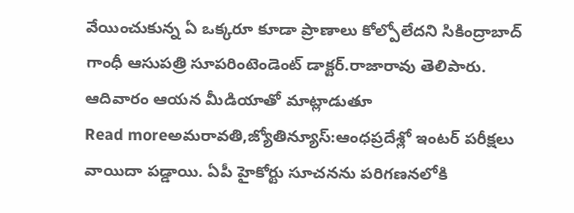వేయించుకున్న ఏ ఒక్కరూ కూడా ప్రాణాలు కోల్పోలేదని సికింద్రాబాద్ గాంధీ ఆసుపత్రి సూపరింటెండెంట్ డాక్టర్.రాజారావు తెలిపారు. ఆదివారం ఆయన మీడియాతో మాట్లాడుతూ
Read moreఅమరావతి,జ్యోతిన్యూస్:ఆంధప్రదేశ్లో ఇంటర్ పరీక్షలు వాయిదా పడ్డాయి. ఏపీ హైకోర్టు సూచనను పరిగణనలోకి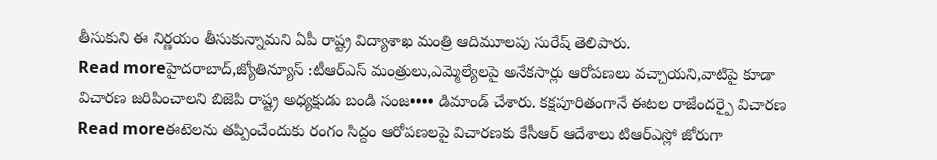తీసుకుని ఈ నిర్ణయం తీసుకున్నామని ఏపీ రాష్ట్ర విద్యాశాఖ మంత్రి ఆదిమూలపు సురేష్ తెలిపారు.
Read moreహైదరాబాద్,జ్యోతిన్యూస్ :టీఆర్ఎస్ మంత్రులు,ఎమ్మెల్యేలపై అనేకసార్లు ఆరోపణలు వచ్చాయని,వాటిపై కూడా విచారణ జరిపించాలని బిజెపి రాష్ట్ర అధ్యక్షుడు బండి సంజ•••• డిమాండ్ చేశారు. కక్షపూరితంగానే ఈటల రాజేందర్పై విచారణ
Read moreఈటెలను తప్పించేందుకు రంగం సిద్దం ఆరోపణలపై విచారణకు కేసీఆర్ ఆదేశాలు టిఆర్ఎస్లో జోరుగా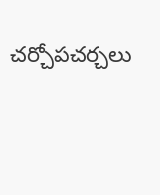చర్చోపచర్చలు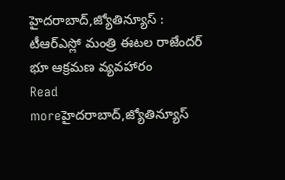హైదరాబాద్,జ్యోతిన్యూస్ : టీఆర్ఎస్లో మంత్రి ఈటల రాజేందర్ భూ ఆక్రమణ వ్యవహారం
Read moreహైదరాబాద్,జ్యోతిన్యూస్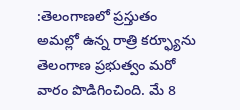:తెలంగాణలో ప్రస్తుతం అమల్లో ఉన్న రాత్రి కర్ఫ్యూను తెలంగాణ ప్రభుత్వం మరో వారం పొడిగించింది. మే 8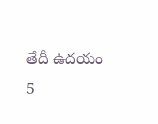తేదీ ఉదయం 5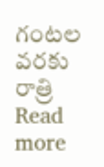గంటల వరకు రాత్రి
Read more